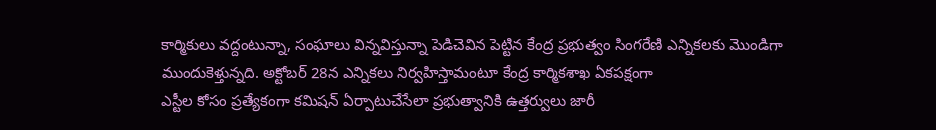కార్మికులు వద్దంటున్నా, సంఘాలు విన్నవిస్తున్నా పెడిచెవిన పెట్టిన కేంద్ర ప్రభుత్వం సింగరేణి ఎన్నికలకు మొండిగా ముందుకెళ్తున్నది. అక్టోబర్ 28న ఎన్నికలు నిర్వహిస్తామంటూ కేంద్ర కార్మికశాఖ ఏకపక్షంగా
ఎస్టీల కోసం ప్రత్యేకంగా కమిషన్ ఏర్పాటుచేసేలా ప్రభుత్వానికి ఉత్తర్వులు జారీ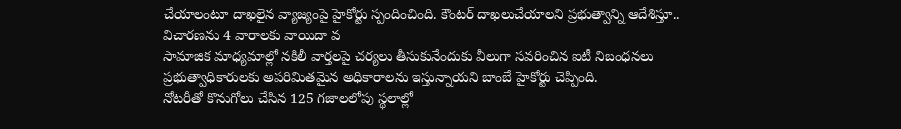చేయాలంటూ దాఖలైన వ్యాజ్యంపై హైకోర్టు స్పందించింది. కౌంటర్ దాఖలుచేయాలని ప్రభుత్వాన్ని ఆదేశిస్తూ.. విచారణను 4 వారాలకు వాయిదా వ
సామాజిక మాధ్యమాల్లో నకిలీ వార్తలపై చర్యలు తీసుకునేందుకు వీలుగా సవరించిన ఐటీ నిబంధనలు ప్రభుత్వాధికారులకు అపరిమితమైన అధికారాలను ఇస్తున్నాయని బాంబే హైకోర్టు చెప్పింది.
నోటరీతో కొనుగోలు చేసిన 125 గజాలలోపు స్థలాల్లో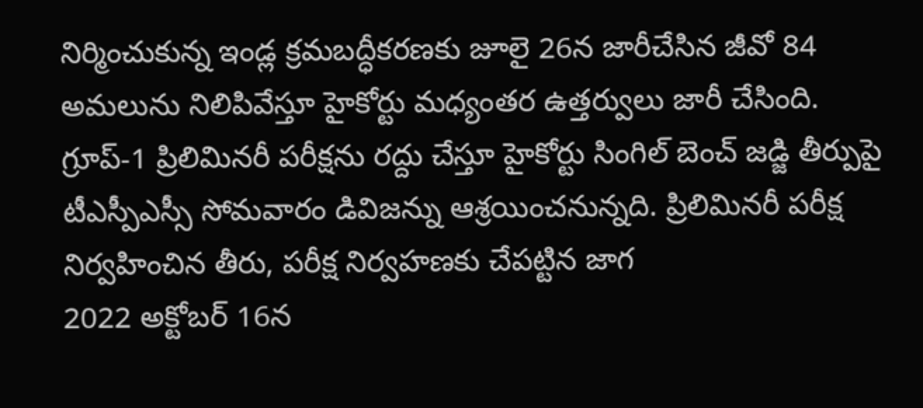నిర్మించుకున్న ఇండ్ల క్రమబద్ధీకరణకు జూలై 26న జారీచేసిన జీవో 84 అమలును నిలిపివేస్తూ హైకోర్టు మధ్యంతర ఉత్తర్వులు జారీ చేసింది.
గ్రూప్-1 ప్రిలిమినరీ పరీక్షను రద్దు చేస్తూ హైకోర్టు సింగిల్ బెంచ్ జడ్జి తీర్పుపై టీఎస్పీఎస్సీ సోమవారం డివిజన్ను ఆశ్రయించనున్నది. ప్రిలిమినరీ పరీక్ష నిర్వహించిన తీరు, పరీక్ష నిర్వహణకు చేపట్టిన జాగ
2022 అక్టోబర్ 16న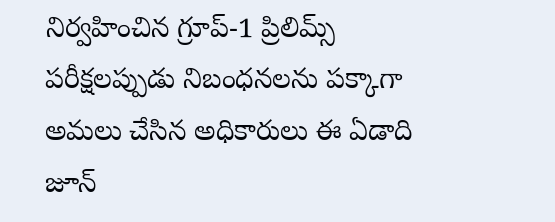నిర్వహించిన గ్రూప్-1 ప్రిలిమ్స్ పరీక్షలప్పుడు నిబంధనలను పక్కాగా అమలు చేసిన అధికారులు ఈ ఏడాది జూన్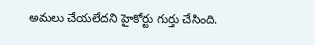అమలు చేయలేదని హైకోర్టు గుర్తు చేసింది.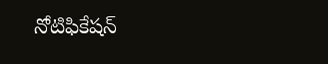నోటిఫికేషన్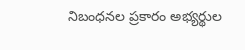నిబంధనల ప్రకారం అభ్యర్థుల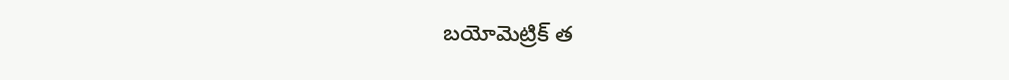బయోమెట్రిక్ త